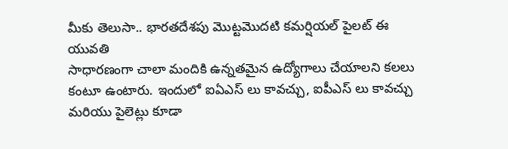మీకు తెలుసా.. భారతదేశపు మొట్టమొదటి కమర్షియల్ పైలట్ ఈ యువతి
సాధారణంగా చాలా మందికి ఉన్నతమైన ఉద్యోగాలు చేయాలని కలలు కంటూ ఉంటారు. ఇందులో ఐఏఎస్ లు కావచ్చు, ఐపీఎస్ లు కావచ్చు మరియు పైలెట్లు కూడా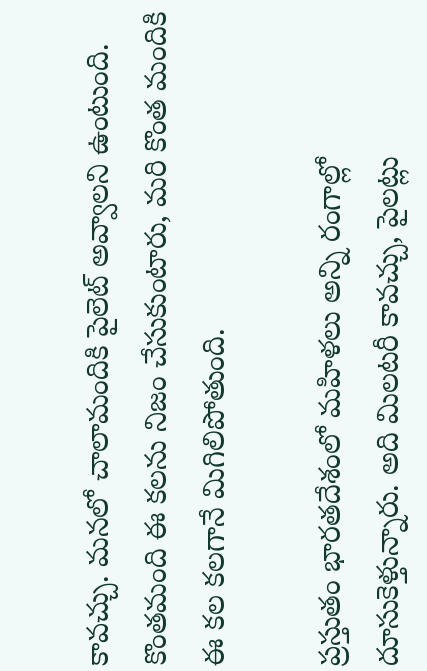కావచ్చు. మనలో చాలామందికి పైలెట్ అవ్వాలని ఉంటుంది. కొంతమంది ఈ కలను నిజం చేసుకుంటారు, మరి కొంత మందికి ఈ కల కలగానే మిగిలిపోతుంది.

ప్రస్తుతం భారతదేశంలో మహిళలు అన్ని రంగాల్లో దూసుకెళ్తున్నారు. అది మిలటరీ కావచ్చు, పైలట్లు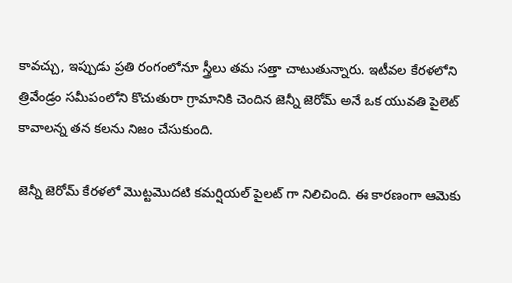కావచ్చు, ఇప్పుడు ప్రతి రంగంలోనూ స్త్రీలు తమ సత్తా చాటుతున్నారు. ఇటీవల కేరళలోని త్రివేండ్రం సమీపంలోని కొచుతురా గ్రామానికి చెందిన జెన్నీ జెరోమ్ అనే ఒక యువతి పైలెట్ కావాలన్న తన కలను నిజం చేసుకుంది.

జెన్నీ జెరోమ్ కేరళలో మొట్టమొదటి కమర్షియల్ పైలట్ గా నిలిచింది. ఈ కారణంగా ఆమెకు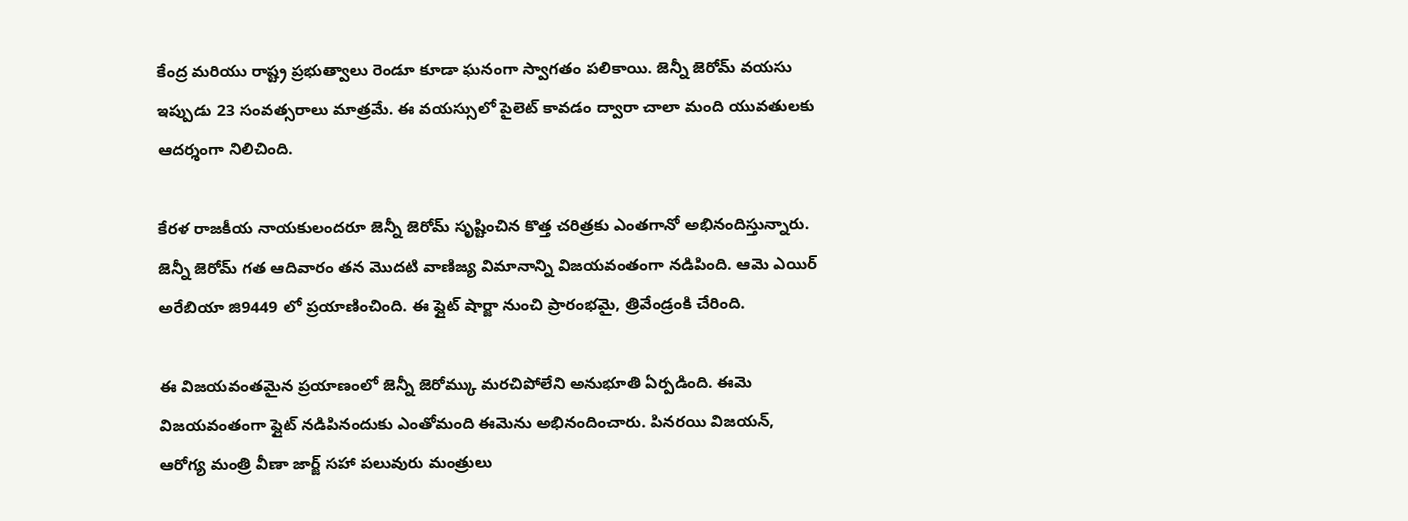కేంద్ర మరియు రాష్ట్ర ప్రభుత్వాలు రెండూ కూడా ఘనంగా స్వాగతం పలికాయి. జెన్నీ జెరోమ్ వయసు ఇప్పుడు 23 సంవత్సరాలు మాత్రమే. ఈ వయస్సులో పైలెట్ కావడం ద్వారా చాలా మంది యువతులకు ఆదర్శంగా నిలిచింది.

కేరళ రాజకీయ నాయకులందరూ జెన్నీ జెరోమ్ సృష్టించిన కొత్త చరిత్రకు ఎంతగానో అభినందిస్తున్నారు. జెన్నీ జెరోమ్ గత ఆదివారం తన మొదటి వాణిజ్య విమానాన్ని విజయవంతంగా నడిపింది. ఆమె ఎయిర్ అరేబియా జి9449 లో ప్రయాణించింది. ఈ ఫ్లైట్ షార్జా నుంచి ప్రారంభమై, త్రివేండ్రంకి చేరింది.

ఈ విజయవంతమైన ప్రయాణంలో జెన్నీ జెరోమ్కు మరచిపోలేని అనుభూతి ఏర్పడింది. ఈమె విజయవంతంగా ఫ్లైట్ నడిపినందుకు ఎంతోమంది ఈమెను అభినందించారు. పినరయి విజయన్, ఆరోగ్య మంత్రి వీణా జార్జ్ సహా పలువురు మంత్రులు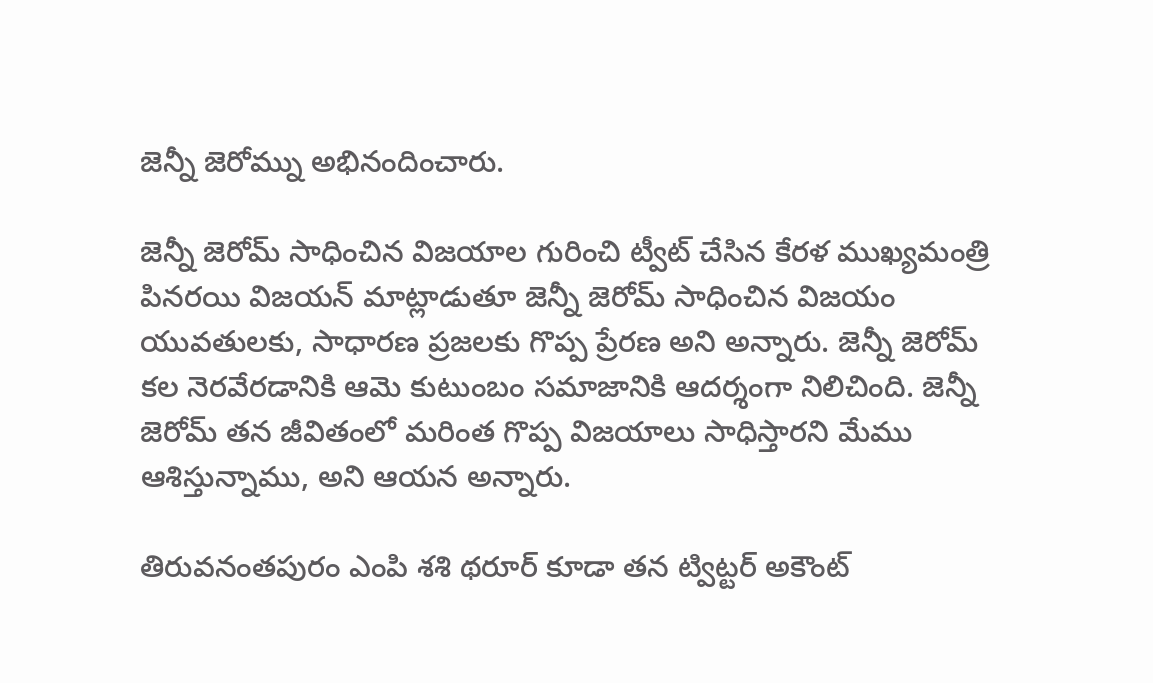జెన్నీ జెరోమ్ను అభినందించారు.

జెన్నీ జెరోమ్ సాధించిన విజయాల గురించి ట్వీట్ చేసిన కేరళ ముఖ్యమంత్రి పినరయి విజయన్ మాట్లాడుతూ జెన్నీ జెరోమ్ సాధించిన విజయం యువతులకు, సాధారణ ప్రజలకు గొప్ప ప్రేరణ అని అన్నారు. జెన్నీ జెరోమ్ కల నెరవేరడానికి ఆమె కుటుంబం సమాజానికి ఆదర్శంగా నిలిచింది. జెన్నీ జెరోమ్ తన జీవితంలో మరింత గొప్ప విజయాలు సాధిస్తారని మేము ఆశిస్తున్నాము, అని ఆయన అన్నారు.

తిరువనంతపురం ఎంపి శశి థరూర్ కూడా తన ట్విట్టర్ అకౌంట్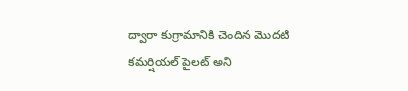ద్వారా కుగ్రామానికి చెందిన మొదటి కమర్షియల్ పైలట్ అని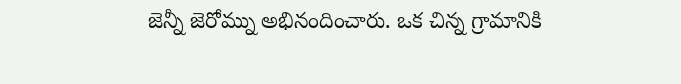జెన్నీ జెరోమ్ను అభినందించారు. ఒక చిన్న గ్రామానికి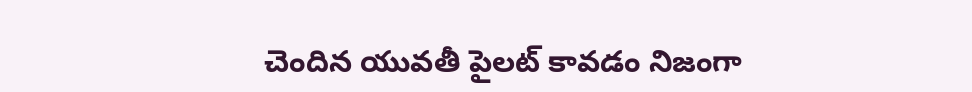చెందిన యువతీ పైలట్ కావడం నిజంగా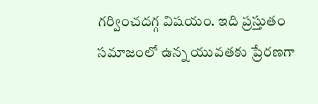గర్వించదగ్గ విషయం. ఇది ప్రస్తుతం సమాజంలో ఉన్న యువతకు ప్రేరణగా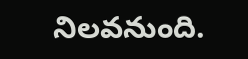నిలవనుంది.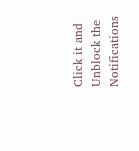Click it and Unblock the Notifications